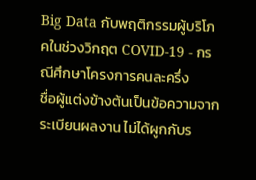Big Data กับพฤติกรรมผู้บริโภคในช่วงวิกฤต COVID-19 - กรณีศึกษาโครงการคนละครึ่ง
ชื่อผู้แต่งข้างต้นเป็นข้อความจากระเบียนผลงาน ไม่ได้ผูกกับร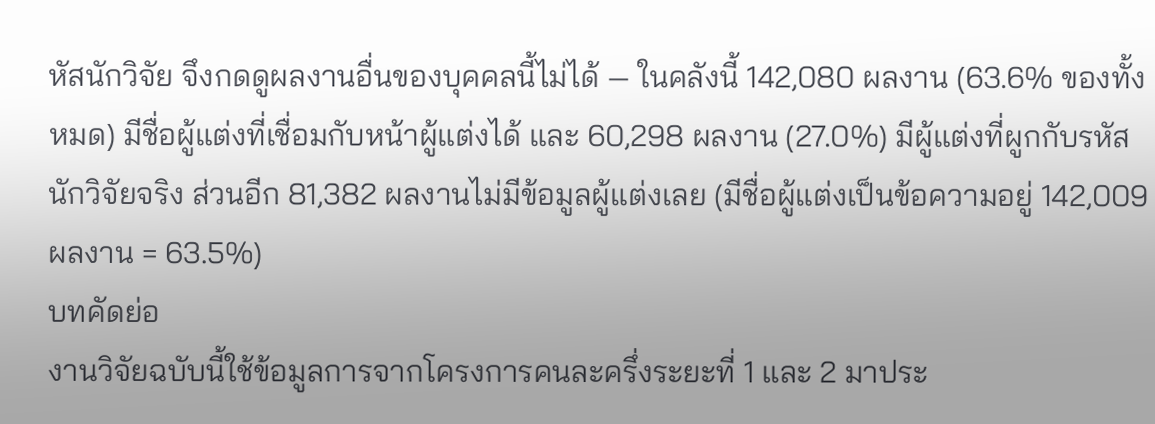หัสนักวิจัย จึงกดดูผลงานอื่นของบุคคลนี้ไม่ได้ — ในคลังนี้ 142,080 ผลงาน (63.6% ของทั้งหมด) มีชื่อผู้แต่งที่เชื่อมกับหน้าผู้แต่งได้ และ 60,298 ผลงาน (27.0%) มีผู้แต่งที่ผูกกับรหัสนักวิจัยจริง ส่วนอีก 81,382 ผลงานไม่มีข้อมูลผู้แต่งเลย (มีชื่อผู้แต่งเป็นข้อความอยู่ 142,009 ผลงาน = 63.5%)
บทคัดย่อ
งานวิจัยฉบับนี้ใช้ข้อมูลการจากโครงการคนละครึ่งระยะที่ 1 และ 2 มาประ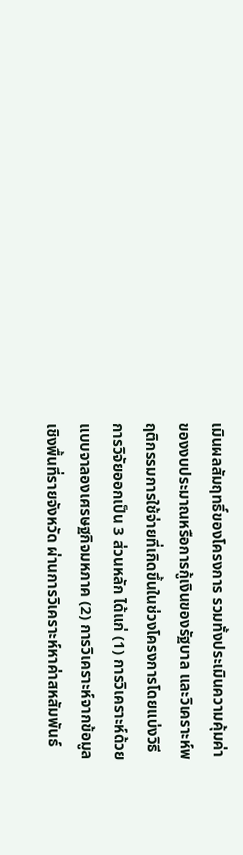เมินผลสัมฤทธิ์ของโครงการ รวมทั้งประเมินความคุ้มค่าของงบประมาณหรือการกู้เงินของรัฐบาล และวิเคราะห์พฤติกรรมการใช้จ่ายที่เกิดขึ้นในช่วงโครงการโดยแบ่งวิธีการวิจัยออกเป็น 3 ส่วนหลัก ได้แก่ (1) การวิเคราะห์ด้วยแบบจาลองเศรษฐกิจมหภาค (2) การวิเคราะห์จากข้อมูลเชิงพื้นที่รายจังหวัด ผ่านการวิเคราะห์หาค่าสหสัมพันธ์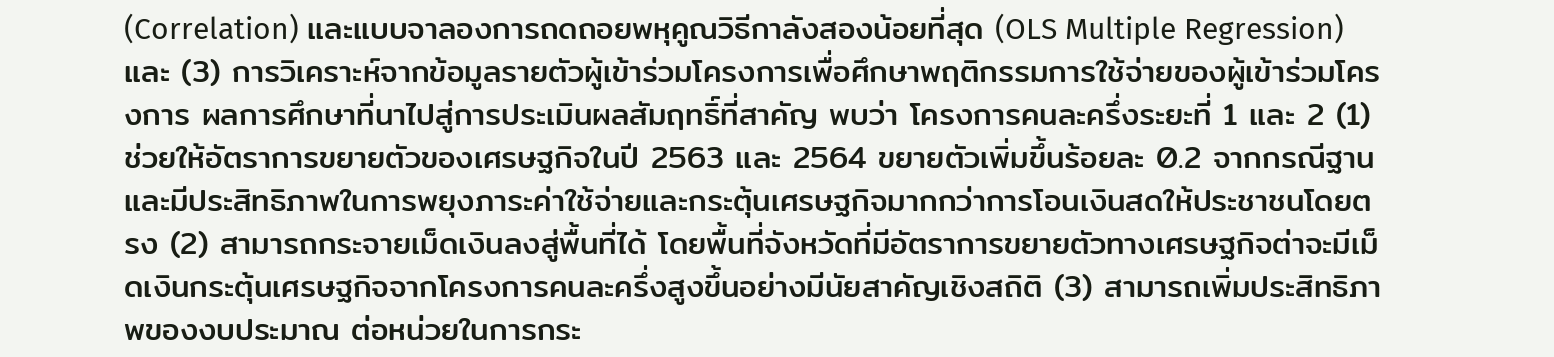(Correlation) และแบบจาลองการถดถอยพหุคูณวิธีกาลังสองน้อยที่สุด (OLS Multiple Regression) และ (3) การวิเคราะห์จากข้อมูลรายตัวผู้เข้าร่วมโครงการเพื่อศึกษาพฤติกรรมการใช้จ่ายของผู้เข้าร่วมโครงการ ผลการศึกษาที่นาไปสู่การประเมินผลสัมฤทธิ์ที่สาคัญ พบว่า โครงการคนละครึ่งระยะที่ 1 และ 2 (1) ช่วยให้อัตราการขยายตัวของเศรษฐกิจในปี 2563 และ 2564 ขยายตัวเพิ่มขึ้นร้อยละ 0.2 จากกรณีฐาน และมีประสิทธิภาพในการพยุงภาระค่าใช้จ่ายและกระตุ้นเศรษฐกิจมากกว่าการโอนเงินสดให้ประชาชนโดยตรง (2) สามารถกระจายเม็ดเงินลงสู่พื้นที่ได้ โดยพื้นที่จังหวัดที่มีอัตราการขยายตัวทางเศรษฐกิจต่าจะมีเม็ดเงินกระตุ้นเศรษฐกิจจากโครงการคนละครึ่งสูงขึ้นอย่างมีนัยสาคัญเชิงสถิติ (3) สามารถเพิ่มประสิทธิภาพของงบประมาณ ต่อหน่วยในการกระ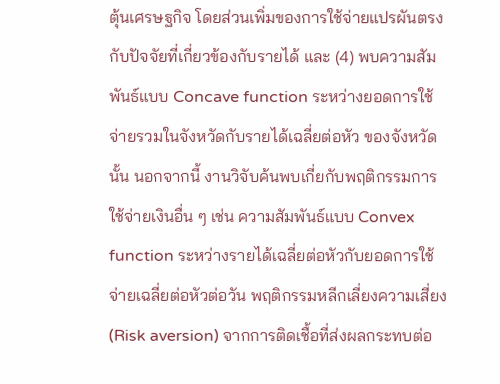ตุ้นเศรษฐกิจ โดยส่วนเพิ่มของการใช้จ่ายแปรผันตรงกับปัจจัยที่เกี่ยวข้องกับรายได้ และ (4) พบความสัมพันธ์แบบ Concave function ระหว่างยอดการใช้จ่ายรวมในจังหวัดกับรายได้เฉลี่ยต่อหัว ของจังหวัดนั้น นอกจากนี้ งานวิจับค้นพบเกี่ยกับพฤติกรรมการใช้จ่ายเงินอื่น ๆ เช่น ความสัมพันธ์แบบ Convex function ระหว่างรายได้เฉลี่ยต่อหัวกับยอดการใช้จ่ายเฉลี่ยต่อหัวต่อวัน พฤติกรรมหลีกเลี่ยงความเสี่ยง (Risk aversion) จากการติดเชื้อที่ส่งผลกระทบต่อ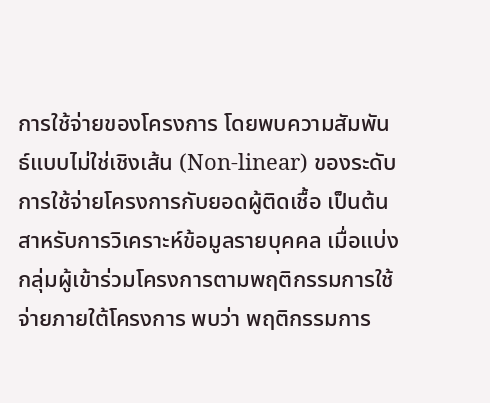การใช้จ่ายของโครงการ โดยพบความสัมพันธ์แบบไม่ใช่เชิงเส้น (Non-linear) ของระดับการใช้จ่ายโครงการกับยอดผู้ติดเชื้อ เป็นต้น สาหรับการวิเคราะห์ข้อมูลรายบุคคล เมื่อแบ่งกลุ่มผู้เข้าร่วมโครงการตามพฤติกรรมการใช้จ่ายภายใต้โครงการ พบว่า พฤติกรรมการ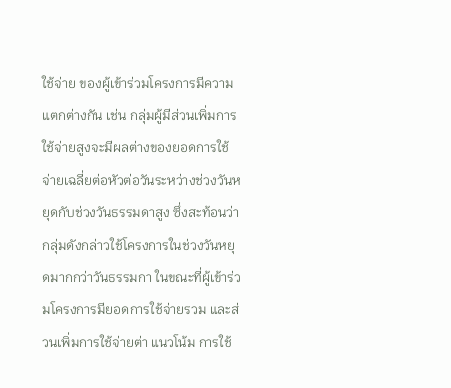ใช้จ่าย ของผู้เข้าร่วมโครงการมีความแตกต่างกัน เช่น กลุ่มผู้มีส่วนเพิ่มการใช้จ่ายสูงจะมีผลต่างของยอดการใช้จ่ายเฉลี่ยต่อหัวต่อวันระหว่างช่วงวันหยุดกับช่วงวันธรรมดาสูง ซึ่งสะท้อนว่ากลุ่มดังกล่าวใช้โครงการในช่วงวันหยุดมากกว่าวันธรรมกา ในขณะที่ผู้เข้าร่วมโครงการมียอดการใช้จ่ายรวม และส่วนเพิ่มการใช้จ่ายต่า แนวโน้ม การใช้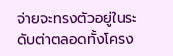จ่ายจะทรงตัวอยู่ในระดับต่าตลอดทั้งโครง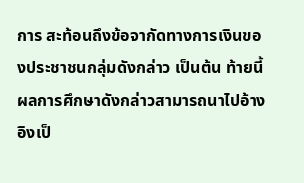การ สะท้อนถึงข้อจากัดทางการเงินของประชาชนกลุ่มดังกล่าว เป็นต้น ท้ายนี้ ผลการศึกษาดังกล่าวสามารถนาไปอ้างอิงเป็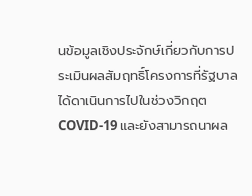นข้อมูลเชิงประจักษ์เกี่ยวกับการประเมินผลสัมฤทธิ์โครงการที่รัฐบาลได้ดาเนินการไปในช่วงวิกฤต COVID-19 และยังสามารถนาผล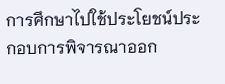การศึกษาไปใช้ประโยชน์ประกอบการพิจารณาออก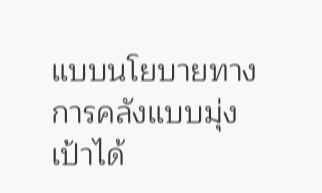แบบนโยบายทางการคลังแบบมุ่งเป้าได้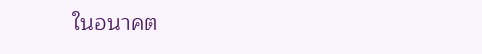ในอนาคต